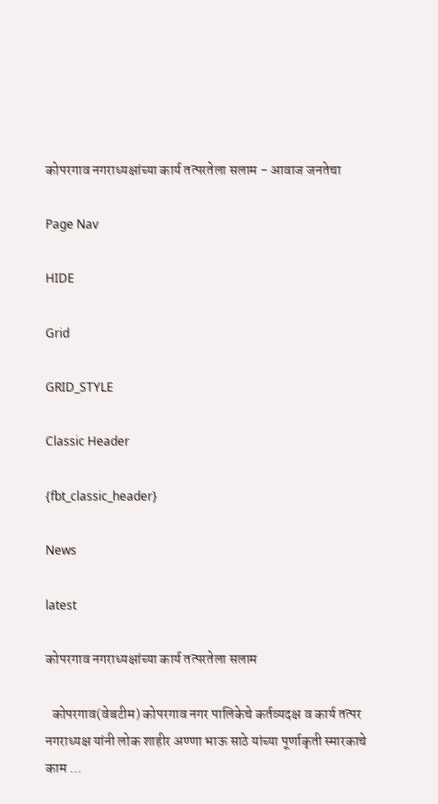कोपरगाव नगराध्यक्षांच्या कार्य तत्परतेला सलाम - आवाज जनतेचा

Page Nav

HIDE

Grid

GRID_STYLE

Classic Header

{fbt_classic_header}

News

latest

कोपरगाव नगराध्यक्षांच्या कार्य तत्परतेला सलाम

  कोपरगाव(वेबटीम) कोपरगाव नगर पालिकेचे कर्तव्यदक्ष व कार्य तत्पर नगराध्यक्ष यांनी लोक शाहीर अण्णा भाऊ साठे यांच्या पूर्णाकृती स्मारकाचे काम ...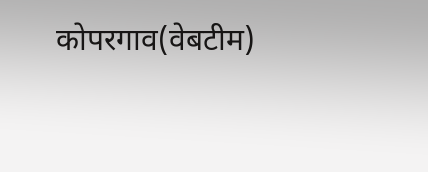कोपरगाव(वेबटीम)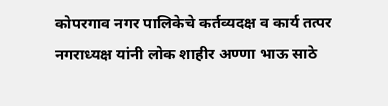कोपरगाव नगर पालिकेचे कर्तव्यदक्ष व कार्य तत्पर नगराध्यक्ष यांनी लोक शाहीर अण्णा भाऊ साठे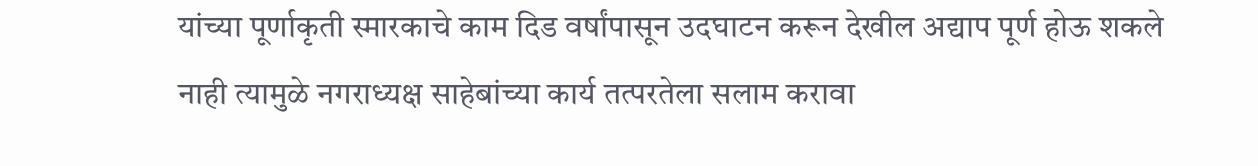यांच्या पूर्णाकृती स्मारकाचे काम दिड वर्षांपासून उदघाटन करून देखील अद्याप पूर्ण होऊ शकले नाही त्यामुळे नगराध्यक्ष साहेबांच्या कार्य तत्परतेला सलाम करावा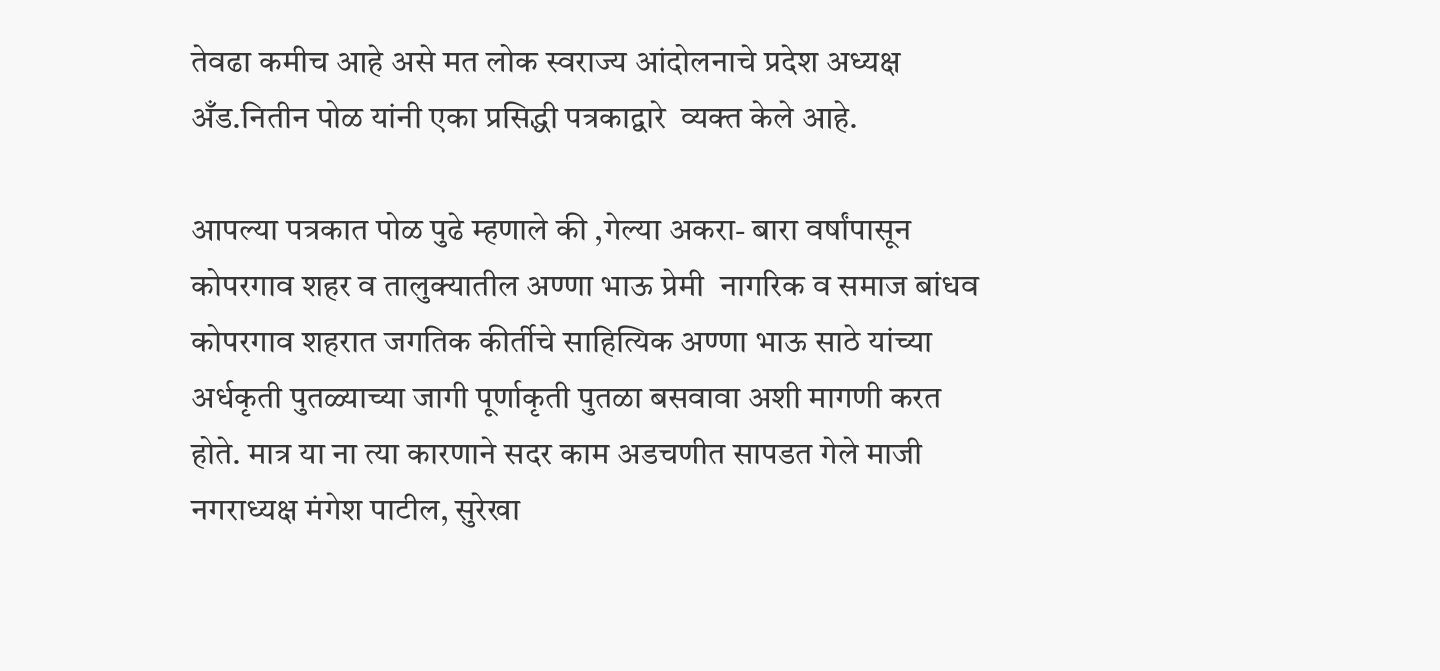तेवढा कमीच आहे असे मत लोक स्वराज्य आंदोलनाचे प्रदेश अध्यक्ष अँड.नितीन पोळ यांनी एका प्रसिद्धी पत्रकाद्वारे  व्यक्त केले आहे.

आपल्या पत्रकात पोळ पुढे म्हणाले की ,गेल्या अकरा- बारा वर्षांपासून कोपरगाव शहर व तालुक्यातील अण्णा भाऊ प्रेमी  नागरिक व समाज बांधव कोपरगाव शहरात जगतिक कीर्तीचे साहित्यिक अण्णा भाऊ साठे यांच्या अर्धकृती पुतळ्याच्या जागी पूर्णाकृती पुतळा बसवावा अशी मागणी करत होते. मात्र या ना त्या कारणाने सदर काम अडचणीत सापडत गेले माजी नगराध्यक्ष मंगेश पाटील, सुरेखा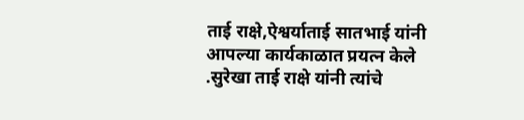ताई राक्षे,ऐश्वर्याताई सातभाई यांनी आपल्या कार्यकाळात प्रयत्न केले .सुरेखा ताई राक्षे यांनी त्यांचे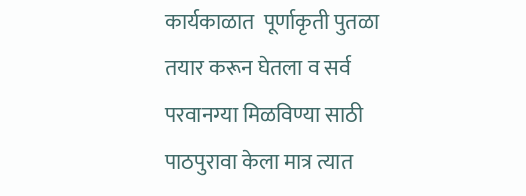कार्यकाळात  पूर्णाकृती पुतळा तयार करून घेतला व सर्व परवानग्या मिळविण्या साठी पाठपुरावा केला मात्र त्यात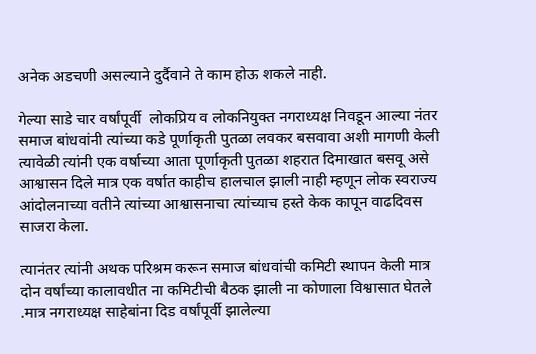अनेक अडचणी असल्याने दुर्दैवाने ते काम होऊ शकले नाही.

गेल्या साडे चार वर्षांपूर्वी  लोकप्रिय व लोकनियुक्त नगराध्यक्ष निवडून आल्या नंतर समाज बांधवांनी त्यांच्या कडे पूर्णाकृती पुतळा लवकर बसवावा अशी मागणी केली त्यावेळी त्यांनी एक वर्षाच्या आता पूर्णाकृती पुतळा शहरात दिमाखात बसवू असे आश्वासन दिले मात्र एक वर्षात काहीच हालचाल झाली नाही म्हणून लोक स्वराज्य आंदोलनाच्या वतीने त्यांच्या आश्वासनाचा त्यांच्याच हस्ते केक कापून वाढदिवस साजरा केला.

त्यानंतर त्यांनी अथक परिश्रम करून समाज बांधवांची कमिटी स्थापन केली मात्र दोन वर्षांच्या कालावधीत ना कमिटीची बैठक झाली ना कोणाला विश्वासात घेतले .मात्र नगराध्यक्ष साहेबांना दिड वर्षांपूर्वी झालेल्या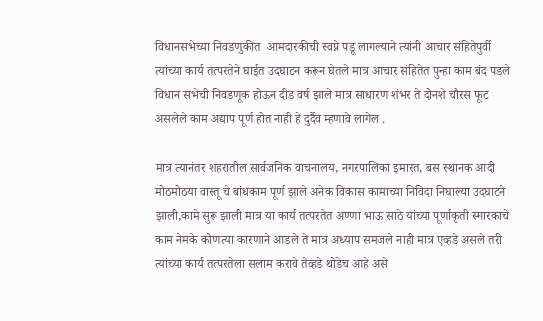विधानसभेच्या निवडणुकीत  आमदारकीची स्वप्ने पडू लागल्याने त्यांनी आचार संहितेपुर्वी त्यांच्या कार्य तत्परतेने घाईत उदघाटन करून घेतले मात्र आचार संहितेत पुन्हा काम बंद पडले विधान सभेची निवडणूक होऊन दीड वर्ष झाले मात्र साधारण शंभर ते दोनशे चौरस फूट असलेले काम अद्याप पूर्ण होत नाही हे दुर्दैव म्हणावे लागेल .

मात्र त्यानंतर शहरातील सार्वजनिक वाचनालय, नगरपालिका इमारत, बस स्थानक आदी मोठमोठया वास्तू चे बांधकाम पूर्ण झाले अनेक विकास कामाच्या निविदा निघाल्या उदघाटने झाली,कामे सुरू झाली मात्र या कार्य तत्परतेत अण्णा भाऊ साठे यांच्या पूर्णाकृती स्मारकाचे काम नेमके कोणत्या कारणाने आडले ते मात्र अध्याप समजले नाही मात्र एव्हडे असले तरी त्यांच्या कार्य तत्परतेला सलाम करावे तेव्हडे थोडेच आहे असे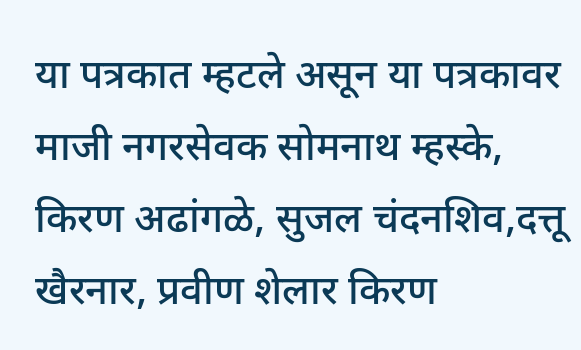या पत्रकात म्हटले असून या पत्रकावर माजी नगरसेवक सोमनाथ म्हस्के, किरण अढांगळे, सुजल चंदनशिव,दत्तू खैरनार, प्रवीण शेलार किरण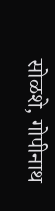सोळशे, गोपीनाथ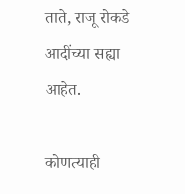ताते, राजू रोकडे आदींच्या सह्या आहेत.

कोणत्याही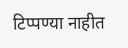टिप्पण्‍या नाहीत